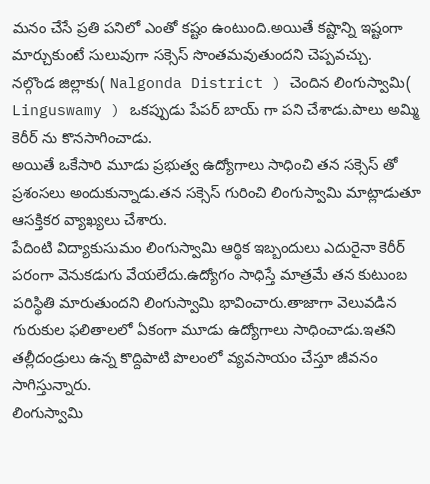మనం చేసే ప్రతి పనిలో ఎంతో కష్టం ఉంటుంది.అయితే కష్టాన్ని ఇష్టంగా మార్చుకుంటే సులువుగా సక్సెస్ సొంతమవుతుందని చెప్పవచ్చు.
నల్గొండ జిల్లాకు( Nalgonda District ) చెందిన లింగుస్వామి( Linguswamy ) ఒకప్పుడు పేపర్ బాయ్ గా పని చేశాడు.పాలు అమ్మి కెరీర్ ను కొనసాగించాడు.
అయితే ఒకేసారి మూడు ప్రభుత్వ ఉద్యోగాలు సాధించి తన సక్సెస్ తో ప్రశంసలు అందుకున్నాడు.తన సక్సెస్ గురించి లింగుస్వామి మాట్లాడుతూ ఆసక్తికర వ్యాఖ్యలు చేశారు.
పేదింటి విద్యాకుసుమం లింగుస్వామి ఆర్థిక ఇబ్బందులు ఎదురైనా కెరీర్ పరంగా వెనుకడుగు వేయలేదు.ఉద్యోగం సాధిస్తే మాత్రమే తన కుటుంబ పరిస్థితి మారుతుందని లింగుస్వామి భావించారు.తాజాగా వెలువడిన గురుకుల ఫలితాలలో ఏకంగా మూడు ఉద్యోగాలు సాధించాడు.ఇతని తల్లీదండ్రులు ఉన్న కొద్దిపాటి పొలంలో వ్యవసాయం చేస్తూ జీవనం సాగిస్తున్నారు.
లింగుస్వామి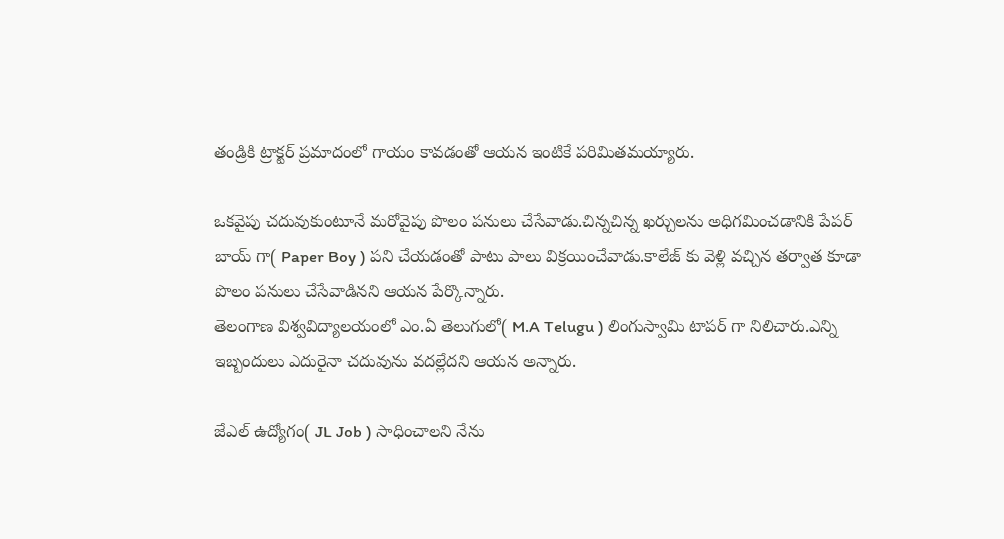తండ్రికి ట్రాక్టర్ ప్రమాదంలో గాయం కావడంతో ఆయన ఇంటికే పరిమితమయ్యారు.

ఒకవైపు చదువుకుంటూనే మరోవైపు పొలం పనులు చేసేవాడు.చిన్నచిన్న ఖర్చులను అధిగమించడానికి పేపర్ బాయ్ గా( Paper Boy ) పని చేయడంతో పాటు పాలు విక్రయించేవాడు.కాలేజ్ కు వెళ్లి వచ్చిన తర్వాత కూడా పొలం పనులు చేసేవాడినని ఆయన పేర్కొన్నారు.
తెలంగాణ విశ్వవిద్యాలయంలో ఎం.ఏ తెలుగులో( M.A Telugu ) లింగుస్వామి టాపర్ గా నిలిచారు.ఎన్ని ఇబ్బందులు ఎదురైనా చదువును వదల్లేదని ఆయన అన్నారు.

జేఎల్ ఉద్యోగం( JL Job ) సాధించాలని నేను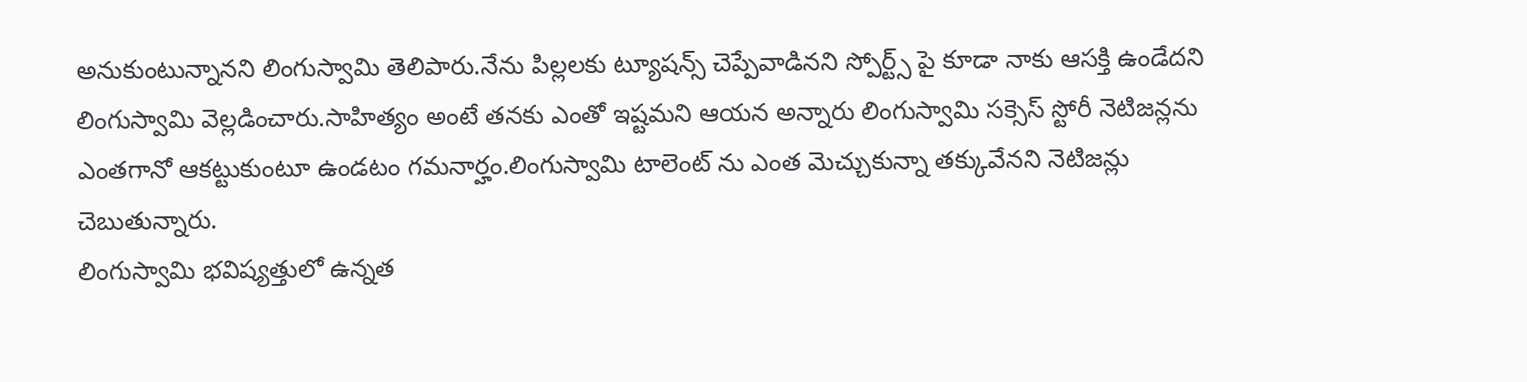అనుకుంటున్నానని లింగుస్వామి తెలిపారు.నేను పిల్లలకు ట్యూషన్స్ చెప్పేవాడినని స్పోర్ట్స్ పై కూడా నాకు ఆసక్తి ఉండేదని లింగుస్వామి వెల్లడించారు.సాహిత్యం అంటే తనకు ఎంతో ఇష్టమని ఆయన అన్నారు లింగుస్వామి సక్సెస్ స్టోరీ నెటిజన్లను ఎంతగానో ఆకట్టుకుంటూ ఉండటం గమనార్హం.లింగుస్వామి టాలెంట్ ను ఎంత మెచ్చుకున్నా తక్కువేనని నెటిజన్లు చెబుతున్నారు.
లింగుస్వామి భవిష్యత్తులో ఉన్నత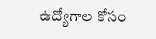ఉద్యోగాల కోసం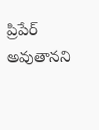ప్రిపేర్ అవుతానని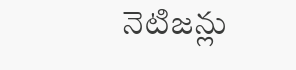నెటిజన్లు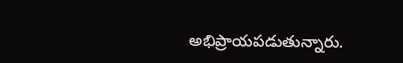అభిప్రాయపడుతున్నారు.